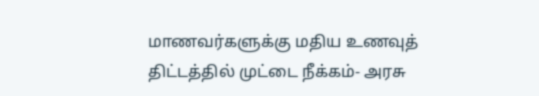மாணவர்களுக்கு மதிய உணவுத் திட்டத்தில் முட்டை நீக்கம்- அரசு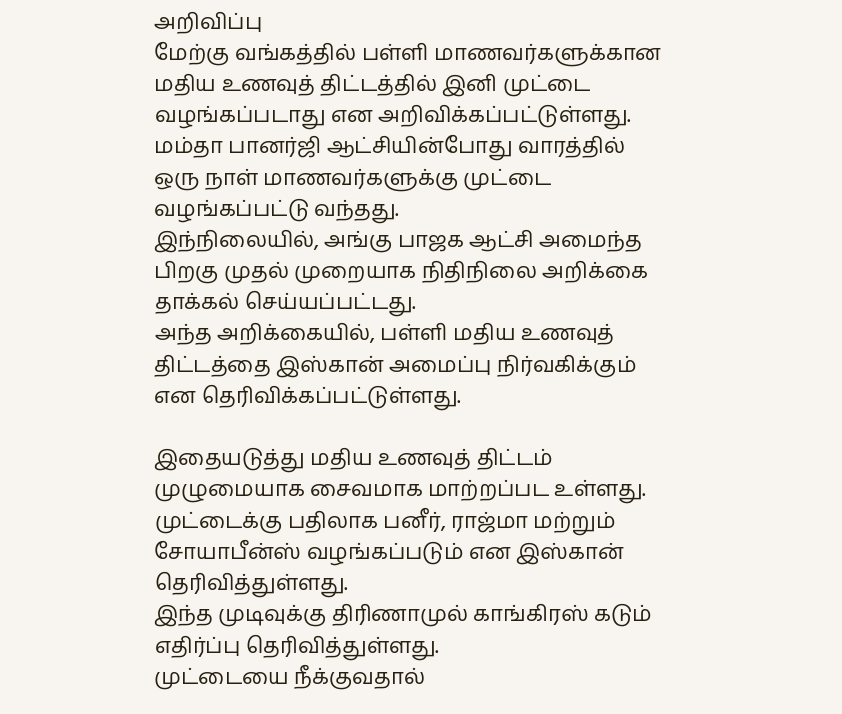அறிவிப்பு
மேற்கு வங்கத்தில் பள்ளி மாணவர்களுக்கான மதிய உணவுத் திட்டத்தில் இனி முட்டை வழங்கப்படாது என அறிவிக்கப்பட்டுள்ளது.
மம்தா பானர்ஜி ஆட்சியின்போது வாரத்தில் ஒரு நாள் மாணவர்களுக்கு முட்டை வழங்கப்பட்டு வந்தது.
இந்நிலையில், அங்கு பாஜக ஆட்சி அமைந்த பிறகு முதல் முறையாக நிதிநிலை அறிக்கை தாக்கல் செய்யப்பட்டது.
அந்த அறிக்கையில், பள்ளி மதிய உணவுத் திட்டத்தை இஸ்கான் அமைப்பு நிர்வகிக்கும் என தெரிவிக்கப்பட்டுள்ளது.

இதையடுத்து மதிய உணவுத் திட்டம் முழுமையாக சைவமாக மாற்றப்பட உள்ளது. முட்டைக்கு பதிலாக பனீர், ராஜ்மா மற்றும் சோயாபீன்ஸ் வழங்கப்படும் என இஸ்கான் தெரிவித்துள்ளது.
இந்த முடிவுக்கு திரிணாமுல் காங்கிரஸ் கடும் எதிர்ப்பு தெரிவித்துள்ளது.
முட்டையை நீக்குவதால்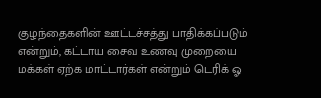குழந்தைகளின் ஊட்டச்சத்து பாதிக்கப்படும் என்றும், கட்டாய சைவ உணவு முறையை மக்கள் ஏற்க மாட்டார்கள் என்றும் டெரிக் ஓ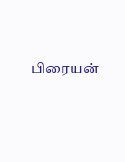பிரையன்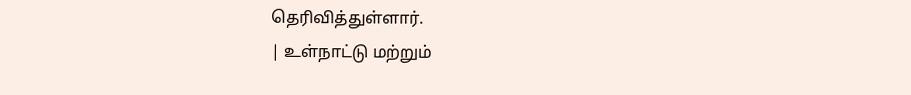தெரிவித்துள்ளார்.
| உள்நாட்டு மற்றும்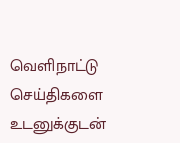வெளிநாட்டு செய்திகளை உடனுக்குடன்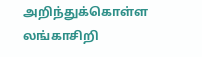அறிந்துக்கொள்ள லங்காசிறி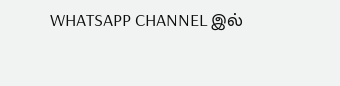WHATSAPP CHANNEL இல்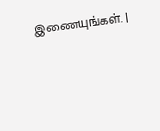இணையுங்கள். |